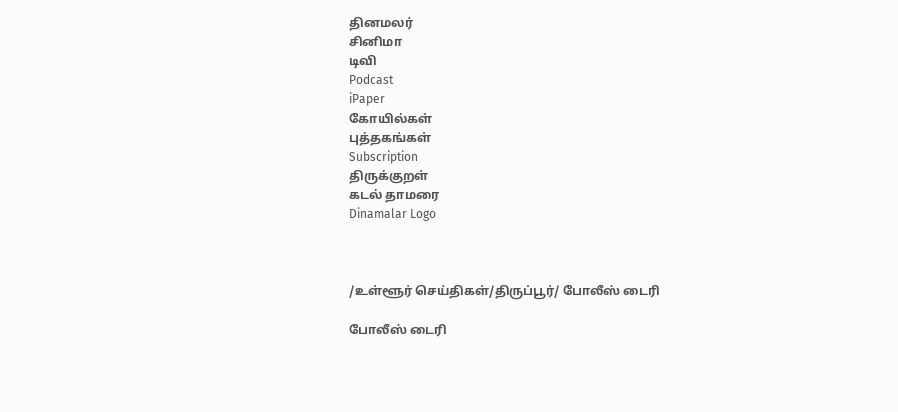தினமலர்
சினிமா
டிவி
Podcast
iPaper
கோயில்கள்
புத்தகங்கள்
Subscription
திருக்குறள்
கடல் தாமரை
Dinamalar Logo



/உள்ளூர் செய்திகள்/திருப்பூர்/ போலீஸ் டைரி

போலீஸ் டைரி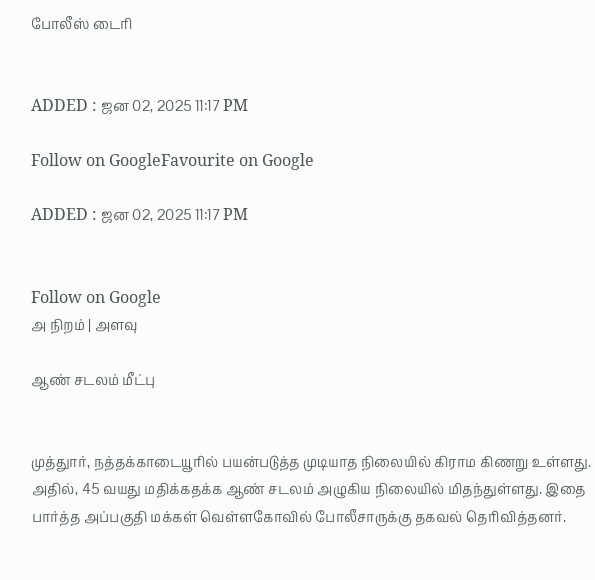போலீஸ் டைரி


ADDED : ஜன 02, 2025 11:17 PM

Follow on GoogleFavourite on Google

ADDED : ஜன 02, 2025 11:17 PM


Follow on Google
அ நிறம் | அளவு

ஆண் சடலம் மீட்பு


முத்துார், நத்தக்காடையூரில் பயன்படுத்த முடியாத நிலையில் கிராம கிணறு உள்ளது. அதில், 45 வயது மதிக்கதக்க ஆண் சடலம் அழுகிய நிலையில் மிதந்துள்ளது. இதை பார்த்த அப்பகுதி மக்கள் வெள்ளகோவில் போலீசாருக்கு தகவல் தெரிவித்தனர்.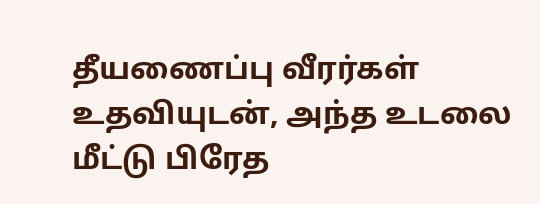தீயணைப்பு வீரர்கள் உதவியுடன், அந்த உடலை மீட்டு பிரேத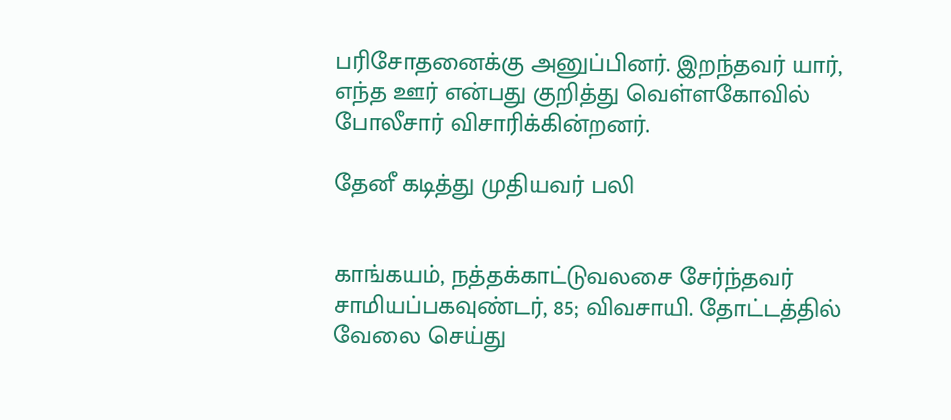பரிசோதனைக்கு அனுப்பினர். இறந்தவர் யார், எந்த ஊர் என்பது குறித்து வெள்ளகோவில் போலீசார் விசாரிக்கின்றனர்.

தேனீ கடித்து முதியவர் பலி


காங்கயம், நத்தக்காட்டுவலசை சேர்ந்தவர் சாமியப்பகவுண்டர், 85; விவசாயி. தோட்டத்தில் வேலை செய்து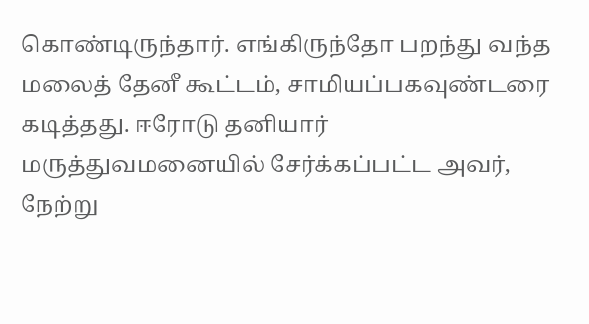கொண்டிருந்தார். எங்கிருந்தோ பறந்து வந்த மலைத் தேனீ கூட்டம், சாமியப்பகவுண்டரை கடித்தது. ஈரோடு தனியார் மருத்துவமனையில் சேர்க்கப்பட்ட அவர், நேற்று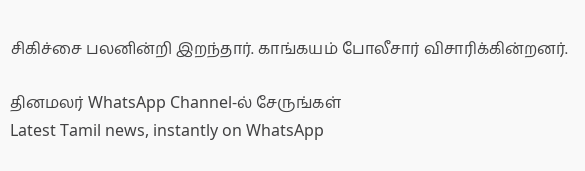சிகிச்சை பலனின்றி இறந்தார். காங்கயம் போலீசார் விசாரிக்கின்றனர்.

தினமலர் WhatsApp Channel-ல் சேருங்கள்
Latest Tamil news, instantly on WhatsApp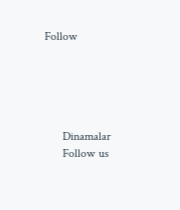Follow





      Dinamalar
      Follow us